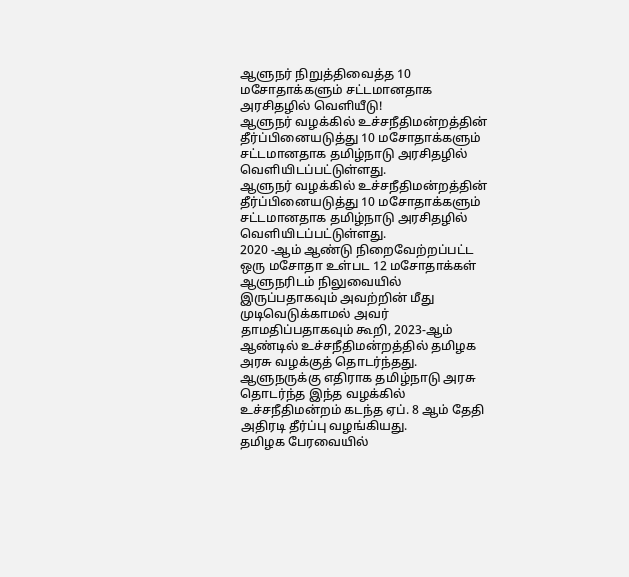ஆளுநர் நிறுத்திவைத்த 10 மசோதாக்களும் சட்டமானதாக அரசிதழில் வெளியீடு!
ஆளுநர் வழக்கில் உச்சநீதிமன்றத்தின் தீர்ப்பினையடுத்து 10 மசோதாக்களும் சட்டமானதாக தமிழ்நாடு அரசிதழில் வெளியிடப்பட்டுள்ளது.
ஆளுநர் வழக்கில் உச்சநீதிமன்றத்தின் தீர்ப்பினையடுத்து 10 மசோதாக்களும் சட்டமானதாக தமிழ்நாடு அரசிதழில் வெளியிடப்பட்டுள்ளது.
2020 -ஆம் ஆண்டு நிறைவேற்றப்பட்ட ஒரு மசோதா உள்பட 12 மசோதாக்கள் ஆளுநரிடம் நிலுவையில் இருப்பதாகவும் அவற்றின் மீது முடிவெடுக்காமல் அவர் தாமதிப்பதாகவும் கூறி, 2023-ஆம் ஆண்டில் உச்சநீதிமன்றத்தில் தமிழக அரசு வழக்குத் தொடர்ந்தது.
ஆளுநருக்கு எதிராக தமிழ்நாடு அரசு தொடர்ந்த இந்த வழக்கில் உச்சநீதிமன்றம் கடந்த ஏப். 8 ஆம் தேதி அதிரடி தீர்ப்பு வழங்கியது.
தமிழக பேரவையில்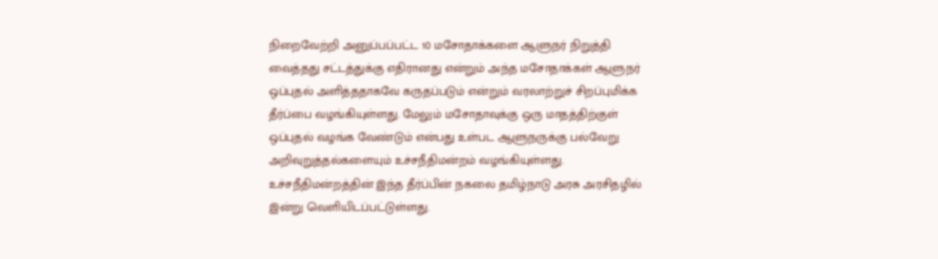நிறைவேற்றி அனுப்பப்பட்ட 10 மசோதாக்களை ஆளுநர் நிறுத்தி வைத்தது சட்டத்துக்கு எதிரானது என்றும் அந்த மசோதாக்கள் ஆளுநர் ஒப்புதல் அளித்ததாகவே கருதப்படும் என்றும் வரலாற்றுச் சிறப்புமிக்க தீர்ப்பை வழங்கியுள்ளது. மேலும் மசோதாவுக்கு ஒரு மாதத்திற்குள் ஒப்புதல் வழங்க வேண்டும் என்பது உள்பட ஆளுநருக்கு பல்வேறு அறிவுறுத்தல்களையும் உச்சநீதிமன்றம் வழங்கியுள்ளது.
உச்சநீதிமன்றத்தின் இந்த தீர்ப்பின் நகலை தமிழ்நாடு அரசு அரசிதழில் இன்று வெளியிடப்பட்டுள்ளது.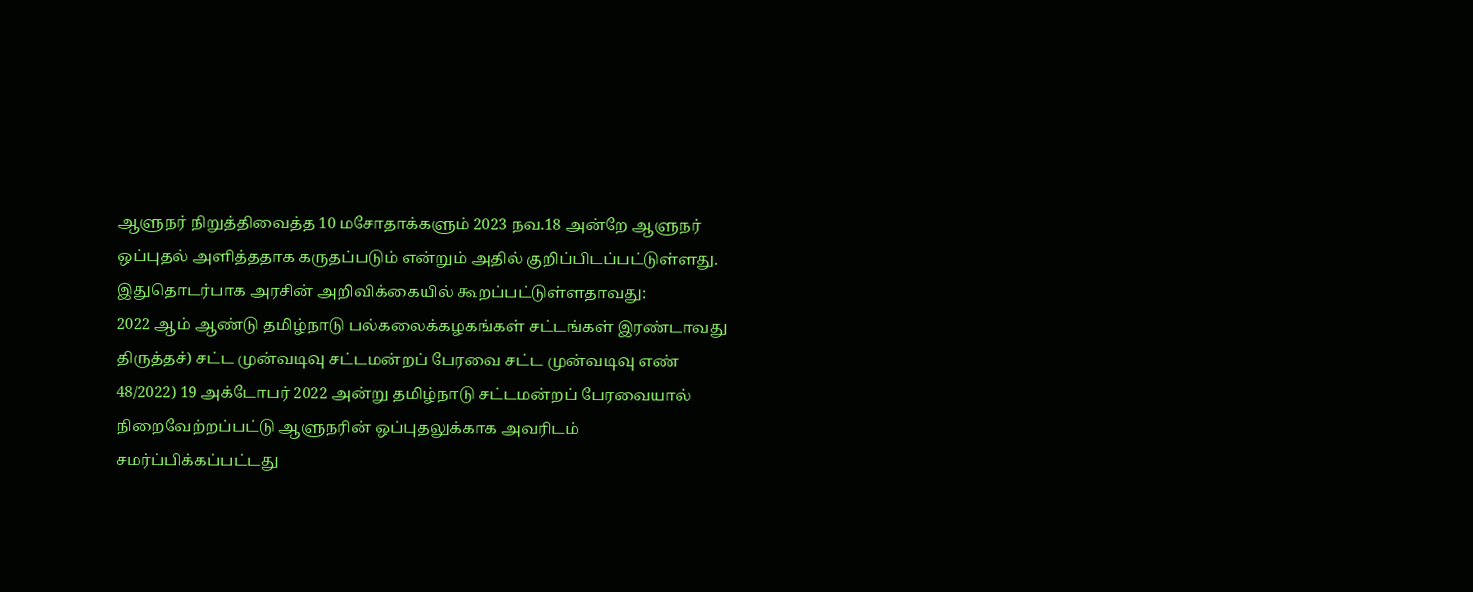ஆளுநர் நிறுத்திவைத்த 10 மசோதாக்களும் 2023 நவ.18 அன்றே ஆளுநர் ஒப்புதல் அளித்ததாக கருதப்படும் என்றும் அதில் குறிப்பிடப்பட்டுள்ளது.
இதுதொடர்பாக அரசின் அறிவிக்கையில் கூறப்பட்டுள்ளதாவது:
2022 ஆம் ஆண்டு தமிழ்நாடு பல்கலைக்கழகங்கள் சட்டங்கள் இரண்டாவது திருத்தச்) சட்ட முன்வடிவு சட்டமன்றப் பேரவை சட்ட முன்வடிவு எண் 48/2022) 19 அக்டோபர் 2022 அன்று தமிழ்நாடு சட்டமன்றப் பேரவையால் நிறைவேற்றப்பட்டு ஆளுநரின் ஒப்புதலுக்காக அவரிடம் சமர்ப்பிக்கப்பட்டது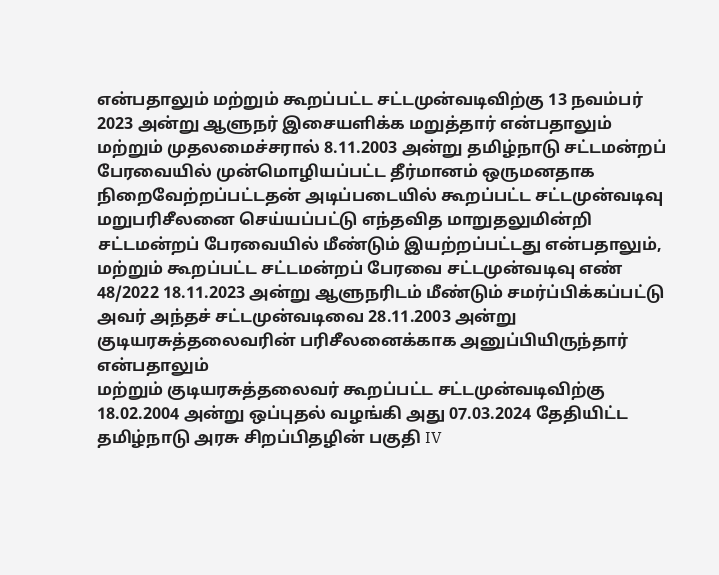என்பதாலும் மற்றும் கூறப்பட்ட சட்டமுன்வடிவிற்கு 13 நவம்பர் 2023 அன்று ஆளுநர் இசையளிக்க மறுத்தார் என்பதாலும் மற்றும் முதலமைச்சரால் 8.11.2003 அன்று தமிழ்நாடு சட்டமன்றப் பேரவையில் முன்மொழியப்பட்ட தீர்மானம் ஒருமனதாக நிறைவேற்றப்பட்டதன் அடிப்படையில் கூறப்பட்ட சட்டமுன்வடிவு மறுபரிசீலனை செய்யப்பட்டு எந்தவித மாறுதலுமின்றி சட்டமன்றப் பேரவையில் மீண்டும் இயற்றப்பட்டது என்பதாலும்,
மற்றும் கூறப்பட்ட சட்டமன்றப் பேரவை சட்டமுன்வடிவு எண் 48/2022 18.11.2023 அன்று ஆளுநரிடம் மீண்டும் சமர்ப்பிக்கப்பட்டு அவர் அந்தச் சட்டமுன்வடிவை 28.11.2003 அன்று குடியரசுத்தலைவரின் பரிசீலனைக்காக அனுப்பியிருந்தார் என்பதாலும்
மற்றும் குடியரசுத்தலைவர் கூறப்பட்ட சட்டமுன்வடிவிற்கு 18.02.2004 அன்று ஒப்புதல் வழங்கி அது 07.03.2024 தேதியிட்ட தமிழ்நாடு அரசு சிறப்பிதழின் பகுதி IV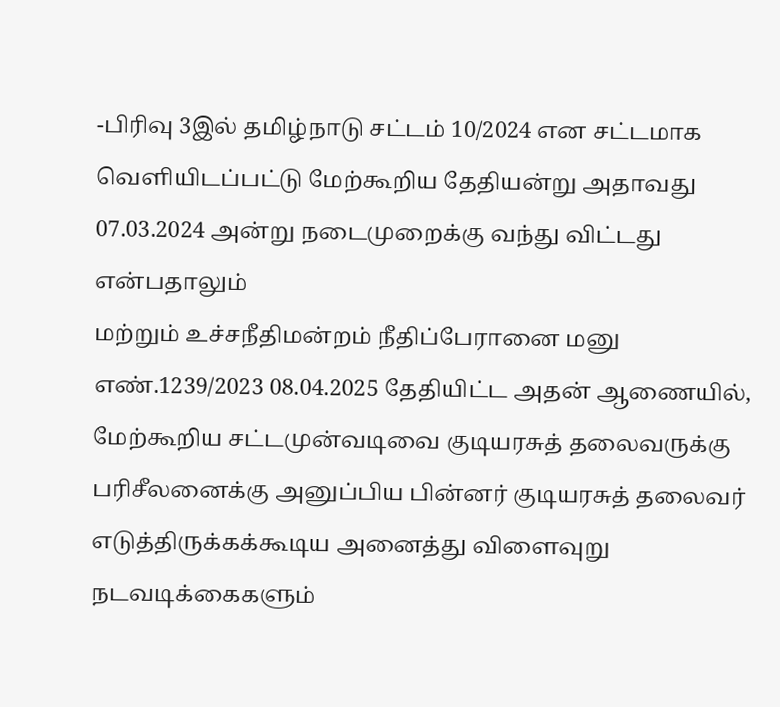-பிரிவு 3இல் தமிழ்நாடு சட்டம் 10/2024 என சட்டமாக வெளியிடப்பட்டு மேற்கூறிய தேதியன்று அதாவது 07.03.2024 அன்று நடைமுறைக்கு வந்து விட்டது என்பதாலும்
மற்றும் உச்சநீதிமன்றம் நீதிப்பேரானை மனு எண்.1239/2023 08.04.2025 தேதியிட்ட அதன் ஆணையில், மேற்கூறிய சட்டமுன்வடிவை குடியரசுத் தலைவருக்கு பரிசீலனைக்கு அனுப்பிய பின்னர் குடியரசுத் தலைவர் எடுத்திருக்கக்கூடிய அனைத்து விளைவுறு நடவடிக்கைகளும்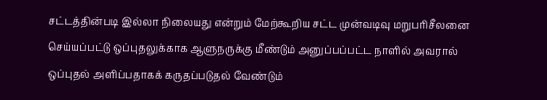சட்டத்தின்படி இல்லா நிலையது என்றும் மேற்கூறிய சட்ட முன்வடிவு மறுபரிசீலனை செய்யப்பட்டு ஒப்புதலுக்காக ஆளுநருக்கு மீண்டும் அனுப்பப்பட்ட நாளில் அவரால் ஒப்புதல் அளிப்பதாகக் கருதப்படுதல் வேண்டும்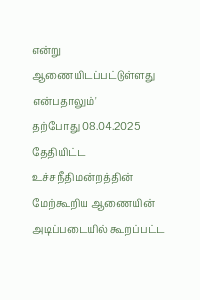என்று ஆணையிடப்பட்டுள்ளது என்பதாலும்'
தற்போது 08.04.2025 தேதியிட்ட உச்சநீதிமன்றத்தின் மேற்கூறிய ஆணையின் அடிப்படையில் கூறப்பட்ட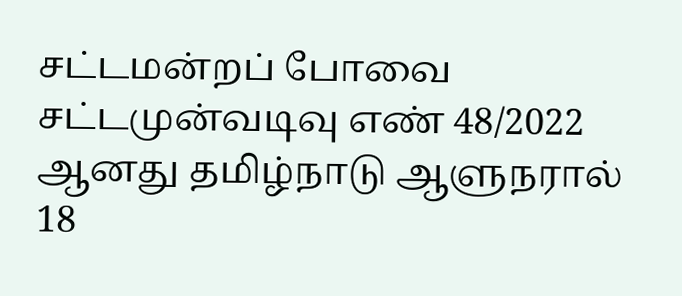சட்டமன்றப் போவை சட்டமுன்வடிவு எண் 48/2022 ஆனது தமிழ்நாடு ஆளுநரால் 18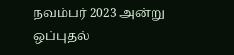நவம்பர் 2023 அன்று ஒப்புதல்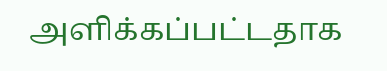அளிக்கப்பட்டதாக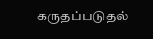கருதப்படுதல்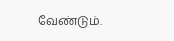வேண்டும்.